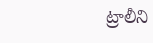ట్రాలీని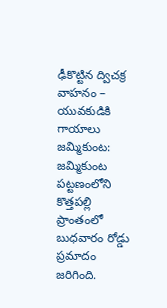ఢీకొట్టిన ద్విచక్ర వాహనం – యువకుడికి గాయాలు
జమ్మికుంట: జమ్మికుంట పట్టణంలోని కొత్తపల్లి ప్రాంతంలో బుధవారం రోడ్డు ప్రమాదం జరిగింది.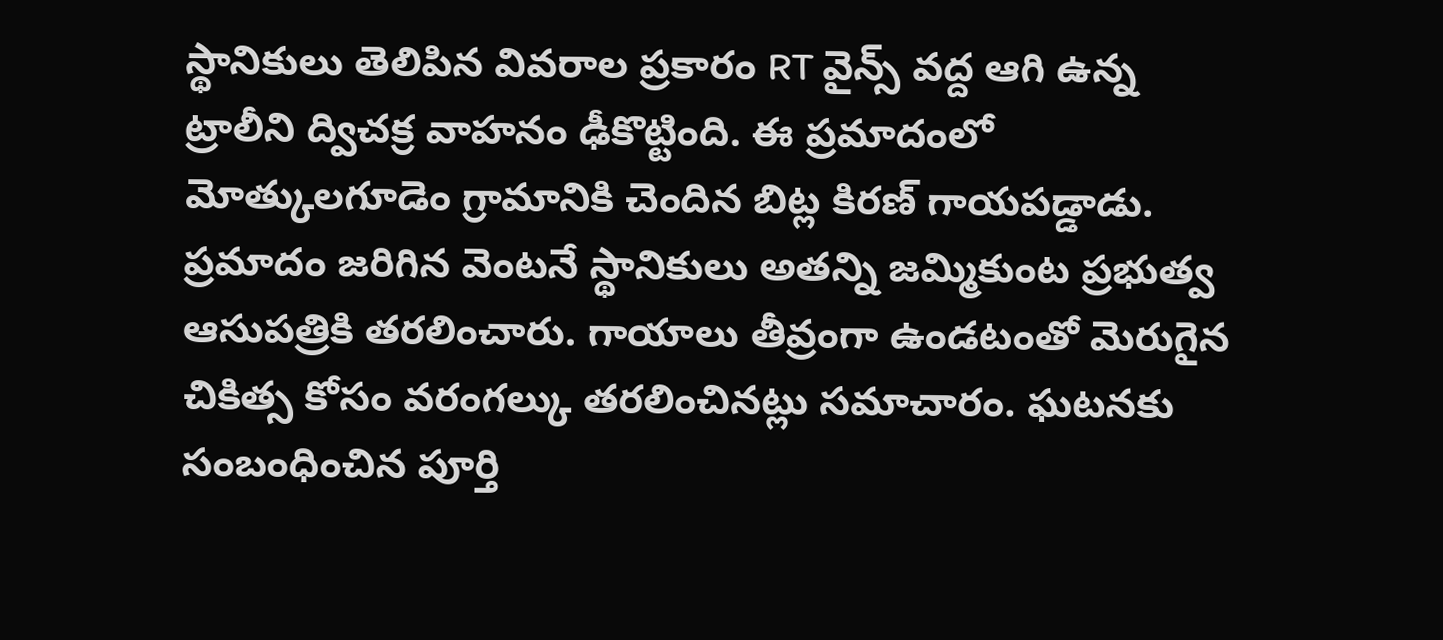స్థానికులు తెలిపిన వివరాల ప్రకారం RT వైన్స్ వద్ద ఆగి ఉన్న ట్రాలీని ద్విచక్ర వాహనం ఢీకొట్టింది. ఈ ప్రమాదంలో మోత్కులగూడెం గ్రామానికి చెందిన బిట్ల కిరణ్ గాయపడ్డాడు. ప్రమాదం జరిగిన వెంటనే స్థానికులు అతన్ని జమ్మికుంట ప్రభుత్వ ఆసుపత్రికి తరలించారు. గాయాలు తీవ్రంగా ఉండటంతో మెరుగైన చికిత్స కోసం వరంగల్కు తరలించినట్లు సమాచారం. ఘటనకు సంబంధించిన పూర్తి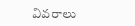వివరాలు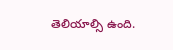తెలియాల్సి ఉంది.